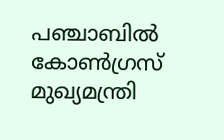പഞ്ചാബില്‍ കോണ്‍ഗ്രസ് മുഖ്യമന്ത്രി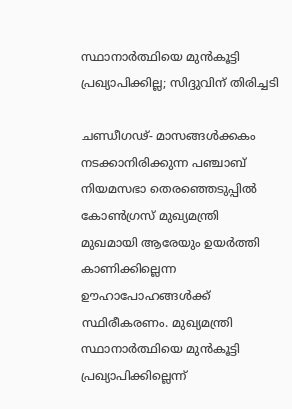സ്ഥാനാര്‍ത്ഥിയെ മുന്‍കൂട്ടി പ്രഖ്യാപിക്കില്ല; സിദ്ദുവിന് തിരിച്ചടി

ചണ്ഡീഗഢ്- മാസങ്ങള്‍ക്കകം നടക്കാനിരിക്കുന്ന പഞ്ചാബ് നിയമസഭാ തെരഞ്ഞെടുപ്പില്‍ കോണ്‍ഗ്രസ് മുഖ്യമന്ത്രി മുഖമായി ആരേയും ഉയര്‍ത്തി കാണിക്കില്ലെന്ന ഊഹാപോഹങ്ങള്‍ക്ക് സ്ഥിരീകരണം. മുഖ്യമന്ത്രി സ്ഥാനാര്‍ത്ഥിയെ മുന്‍കൂട്ടി പ്രഖ്യാപിക്കില്ലെന്ന്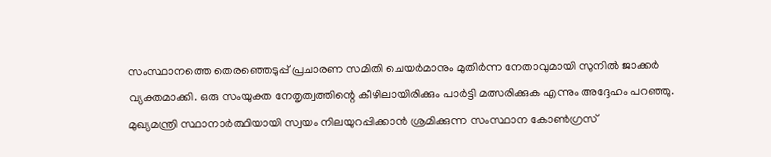സംസ്ഥാനത്തെ തെരഞ്ഞെടുപ്പ് പ്രചാരണ സമിതി ചെയര്‍മാനും മുതിര്‍ന്ന നേതാവുമായി സുനില്‍ ജാക്കര്‍ വ്യക്തമാക്കി. ഒരു സംയുക്ത നേതൃത്വത്തിന്റെ കീഴിലായിരിക്കും പാര്‍ട്ടി മത്സരിക്കുക എന്നും അദ്ദേഹം പറഞ്ഞു. മുഖ്യമന്ത്രി സ്ഥാനാര്‍ത്ഥിയായി സ്വയം നിലയുറപ്പിക്കാന്‍ ശ്രമിക്കുന്ന സംസ്ഥാന കോണ്‍ഗ്രസ്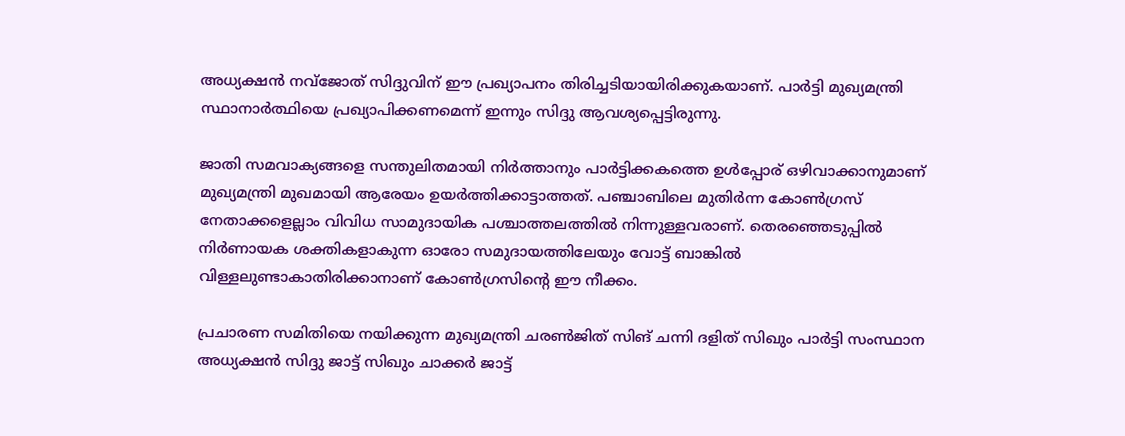അധ്യക്ഷന്‍ നവ്‌ജോത് സിദ്ദുവിന് ഈ പ്രഖ്യാപനം തിരിച്ചടിയായിരിക്കുകയാണ്. പാര്‍ട്ടി മുഖ്യമന്ത്രി സ്ഥാനാര്‍ത്ഥിയെ പ്രഖ്യാപിക്കണമെന്ന് ഇന്നും സിദ്ദു ആവശ്യപ്പെട്ടിരുന്നു.

ജാതി സമവാക്യങ്ങളെ സന്തുലിതമായി നിര്‍ത്താനും പാര്‍ട്ടിക്കകത്തെ ഉള്‍പ്പോര് ഒഴിവാക്കാനുമാണ് മുഖ്യമന്ത്രി മുഖമായി ആരേയം ഉയര്‍ത്തിക്കാട്ടാത്തത്. പഞ്ചാബിലെ മുതിര്‍ന്ന കോണ്‍ഗ്രസ് നേതാക്കളെല്ലാം വിവിധ സാമുദായിക പശ്ചാത്തലത്തില്‍ നിന്നുള്ളവരാണ്. തെരഞ്ഞെടുപ്പില്‍ നിര്‍ണായക ശക്തികളാകുന്ന ഓരോ സമുദായത്തിലേയും വോട്ട് ബാങ്കില്‍ വിള്ളലുണ്ടാകാതിരിക്കാനാണ് കോണ്‍ഗ്രസിന്റെ ഈ നീക്കം.

പ്രചാരണ സമിതിയെ നയിക്കുന്ന മുഖ്യമന്ത്രി ചരണ്‍ജിത് സിങ് ചന്നി ദളിത് സിഖും പാര്‍ട്ടി സംസ്ഥാന അധ്യക്ഷന്‍ സിദ്ദു ജാട്ട് സിഖും ചാക്കര്‍ ജാട്ട്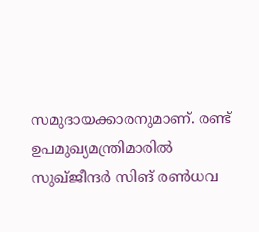സമുദായക്കാരനുമാണ്. രണ്ട് ഉപമുഖ്യമന്ത്രിമാരില്‍ സുഖ്ജീന്ദര്‍ സിങ് രണ്‍ധവ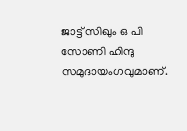ജാട്ട് സിഖും ഒ പി സോണി ഹിന്ദു സമുദായംഗവുമാണ്.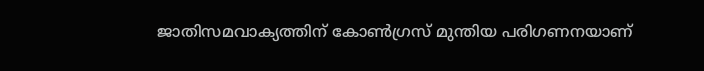ജാതിസമവാക്യത്തിന് കോണ്‍ഗ്രസ് മുന്തിയ പരിഗണനയാണ്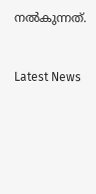നല്‍കുന്നത്.


Latest News